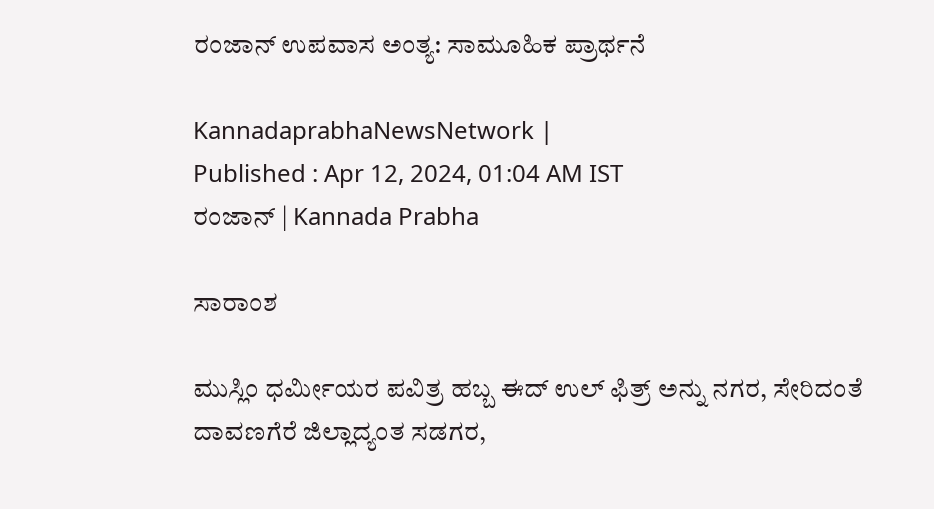ರಂಜಾನ್ ಉಪವಾಸ ಅಂತ್ಯ: ಸಾಮೂಹಿಕ ಪ್ರಾರ್ಥನೆ

KannadaprabhaNewsNetwork |
Published : Apr 12, 2024, 01:04 AM IST
ರಂಜಾನ್‌ | Kannada Prabha

ಸಾರಾಂಶ

ಮುಸ್ಲಿಂ ಧರ್ಮೀಯರ ಪವಿತ್ರ ಹಬ್ಬ ಈದ್ ಉಲ್ ಫಿತ್ರ್‌ ಅನ್ನು ನಗರ, ಸೇರಿದಂತೆ ದಾವಣಗೆರೆ ಜಿಲ್ಲಾದ್ಯಂತ ಸಡಗರ,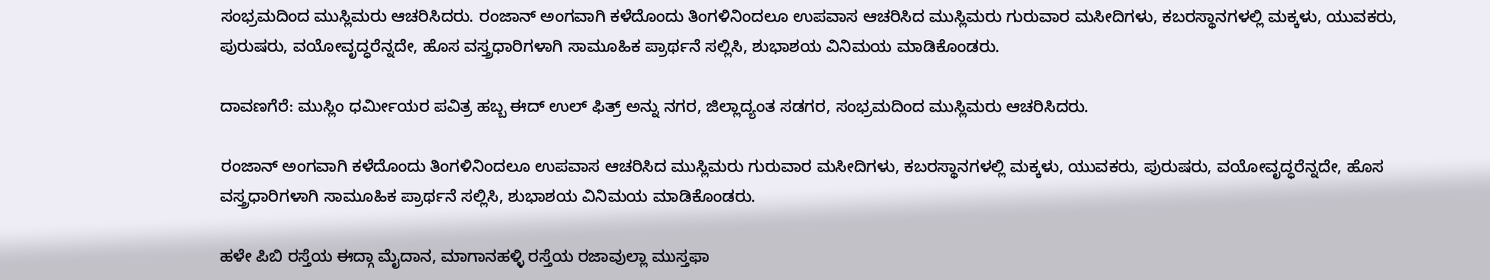ಸಂಭ್ರಮದಿಂದ ಮುಸ್ಲಿಮರು ಆಚರಿಸಿದರು. ರಂಜಾನ್ ಅಂಗವಾಗಿ ಕಳೆದೊಂದು ತಿಂಗಳಿನಿಂದಲೂ ಉಪವಾಸ ಆಚರಿಸಿದ ಮುಸ್ಲಿಮರು ಗುರುವಾರ ಮಸೀದಿಗಳು, ಕಬರಸ್ಥಾನಗಳಲ್ಲಿ ಮಕ್ಕಳು, ಯುವಕರು, ಪುರುಷರು, ವಯೋವೃದ್ಧರೆನ್ನದೇ, ಹೊಸ ವಸ್ತ್ರಧಾರಿಗಳಾಗಿ ಸಾಮೂಹಿಕ ಪ್ರಾರ್ಥನೆ ಸಲ್ಲಿಸಿ, ಶುಭಾಶಯ ವಿನಿಮಯ ಮಾಡಿಕೊಂಡರು.

ದಾವಣಗೆರೆ: ಮುಸ್ಲಿಂ ಧರ್ಮೀಯರ ಪವಿತ್ರ ಹಬ್ಬ ಈದ್ ಉಲ್ ಫಿತ್ರ್‌ ಅನ್ನು ನಗರ, ಜಿಲ್ಲಾದ್ಯಂತ ಸಡಗರ, ಸಂಭ್ರಮದಿಂದ ಮುಸ್ಲಿಮರು ಆಚರಿಸಿದರು.

ರಂಜಾನ್ ಅಂಗವಾಗಿ ಕಳೆದೊಂದು ತಿಂಗಳಿನಿಂದಲೂ ಉಪವಾಸ ಆಚರಿಸಿದ ಮುಸ್ಲಿಮರು ಗುರುವಾರ ಮಸೀದಿಗಳು, ಕಬರಸ್ಥಾನಗಳಲ್ಲಿ ಮಕ್ಕಳು, ಯುವಕರು, ಪುರುಷರು, ವಯೋವೃದ್ಧರೆನ್ನದೇ, ಹೊಸ ವಸ್ತ್ರಧಾರಿಗಳಾಗಿ ಸಾಮೂಹಿಕ ಪ್ರಾರ್ಥನೆ ಸಲ್ಲಿಸಿ, ಶುಭಾಶಯ ವಿನಿಮಯ ಮಾಡಿಕೊಂಡರು.

ಹಳೇ ಪಿಬಿ ರಸ್ತೆಯ ಈದ್ಗಾ ಮೈದಾನ, ಮಾಗಾನಹಳ್ಳಿ ರಸ್ತೆಯ ರಜಾವುಲ್ಲಾ ಮುಸ್ತಫಾ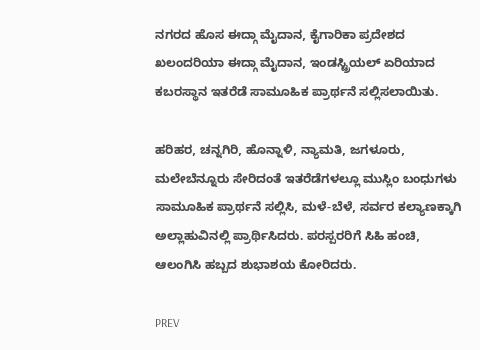ನಗರದ ಹೊಸ ಈದ್ಗಾ ಮೈದಾನ, ಕೈಗಾರಿಕಾ ಪ್ರದೇಶದ ಖಲಂದರಿಯಾ ಈದ್ಗಾ ಮೈದಾನ, ಇಂಡಸ್ಟ್ರಿಯಲ್ ಏರಿಯಾದ ಕಬರಸ್ಥಾನ ಇತರೆಡೆ ಸಾಮೂಹಿಕ ಪ್ರಾರ್ಥನೆ ಸಲ್ಲಿಸಲಾಯಿತು.

ಹರಿಹರ, ಚನ್ನಗಿರಿ, ಹೊನ್ನಾಳಿ, ನ್ಯಾಮತಿ, ಜಗಳೂರು, ಮಲೇಬೆನ್ನೂರು ಸೇರಿದಂತೆ ಇತರೆಡೆಗಳಲ್ಲೂ ಮುಸ್ಲಿಂ ಬಂಧುಗಳು ಸಾಮೂಹಿಕ ಪ್ರಾರ್ಥನೆ ಸಲ್ಲಿಸಿ, ಮಳೆ-ಬೆಳೆ, ಸರ್ವರ ಕಲ್ಯಾಣಕ್ಕಾಗಿ ಅಲ್ಲಾಹುವಿನಲ್ಲಿ ಪ್ರಾರ್ಥಿಸಿದರು. ಪರಸ್ಪರರಿಗೆ ಸಿಹಿ ಹಂಚಿ, ಆಲಂಗಿಸಿ ಹಬ್ಬದ ಶುಭಾಶಯ ಕೋರಿದರು.

PREV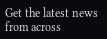Get the latest news from across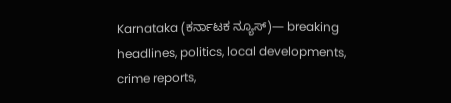Karnataka (ಕರ್ನಾಟಕ ನ್ಯೂಸ್)— breaking headlines, politics, local developments, crime reports,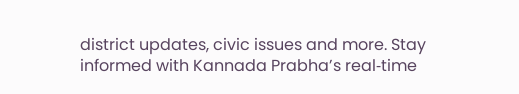district updates, civic issues and more. Stay informed with Kannada Prabha’s real‑time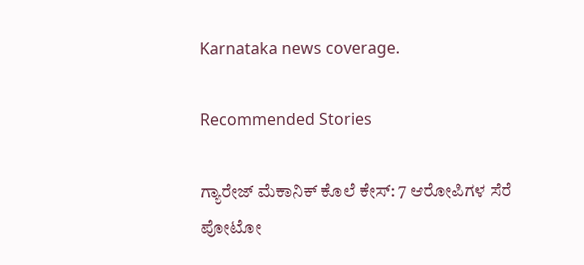Karnataka news coverage.

Recommended Stories

ಗ್ಯಾರೇಜ್‌ ಮೆಕಾನಿಕ್‌ ಕೊಲೆ ಕೇಸ್‌: 7 ಆರೋಪಿಗಳ ಸೆರೆ
ಪೋಟೋ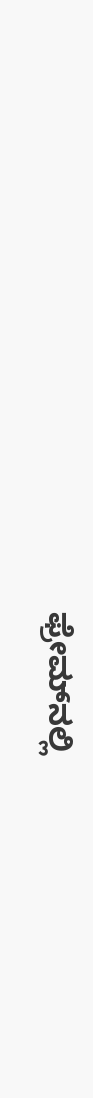ಫ್ರೇಮ್‌ನಲ್ಲಿ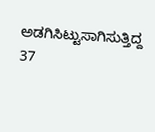ಅಡಗಿಸಿಟ್ಟುಸಾಗಿಸುತ್ತಿದ್ದ 37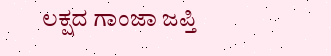ಲಕ್ಷದ ಗಾಂಜಾ ಜಪ್ತಿ